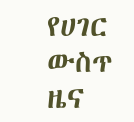የሀገር ውስጥ ዜና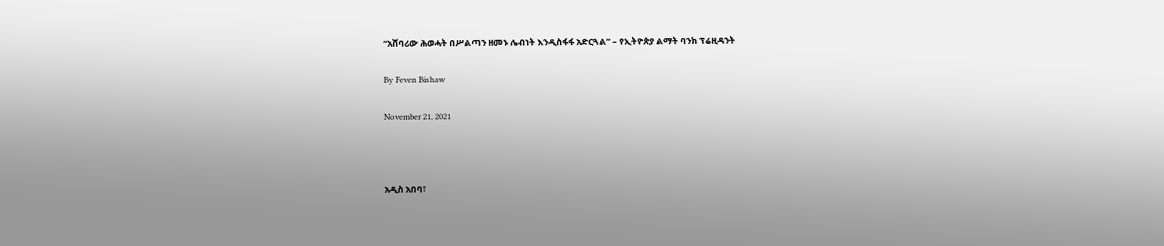“አሸባሪው ሕወሓት በሥልጣን ዘመኑ ሌብነት እንዲስፋፋ አድርጓል” – የኢትዮጵያ ልማት ባንክ ፕሬዚዳንት

By Feven Bishaw

November 21, 2021



አዲስ አበባ፣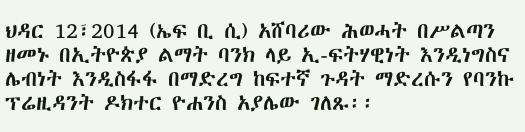ህዳር 12፣2014 (ኤፍ ቢ ሲ) አሸባሪው ሕወሓት በሥልጣን ዘመኑ በኢትዮጵያ ልማት ባንክ ላይ ኢ-ፍትሃዊነት እንዲነግስና ሌብነት እንዲስፋፋ በማድረግ ከፍተኛ ጉዳት ማድረሱን የባንኩ ፕሬዚዳንት ዶክተር ዮሐንስ አያሌው ገለጹ፡፡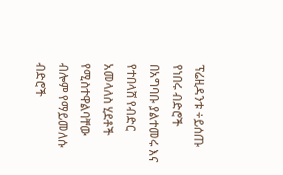ፕሬዚዳንቱ ÷ይሰጡ የነበሩ ብድሮች በአግባቡ ያልተመሩ እና የተበላሸ የብድር አመላለስ ሂደቶች የሚስተዋልባቸው ብሎም የማይመለሱ ብድሮች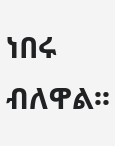ነበሩ ብለዋል፡፡